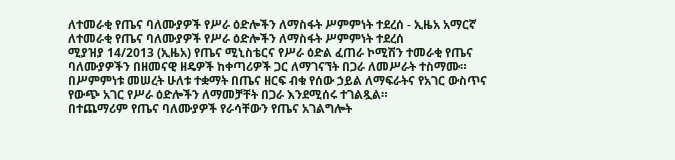ለተመራቂ የጤና ባለሙያዎች የሥራ ዕድሎችን ለማስፋት ሥምምነት ተደረሰ - ኢዜአ አማርኛ
ለተመራቂ የጤና ባለሙያዎች የሥራ ዕድሎችን ለማስፋት ሥምምነት ተደረሰ
ሚያዝያ 14/2013 (ኢዜአ) የጤና ሚኒስቴርና የሥራ ዕድል ፈጠራ ኮሚሽን ተመራቂ የጤና ባለሙያዎችን በዘመናዊ ዘዴዎች ከቀጣሪዎች ጋር ለማገናኘት በጋራ ለመሥራት ተስማሙ።
በሥምምነቱ መሠረት ሁለቱ ተቋማት በጤና ዘርፍ ብቁ የሰው ኃይል ለማፍራትና የአገር ውስጥና የውጭ አገር የሥራ ዕድሎችን ለማመቻቸት በጋራ እንደሚሰሩ ተገልጿል።
በተጨማሪም የጤና ባለሙያዎች የራሳቸውን የጤና አገልግሎት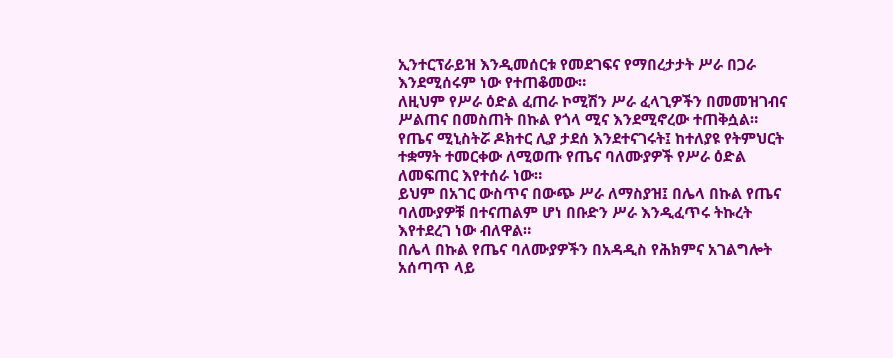ኢንተርፕራይዝ እንዲመሰርቱ የመደገፍና የማበረታታት ሥራ በጋራ እንደሚሰሩም ነው የተጠቆመው።
ለዚህም የሥራ ዕድል ፈጠራ ኮሚሽን ሥራ ፈላጊዎችን በመመዝገብና ሥልጠና በመስጠት በኩል የጎላ ሚና እንደሚኖረው ተጠቅሷል።
የጤና ሚኒስትሯ ዶክተር ሊያ ታደሰ እንደተናገሩት፤ ከተለያዩ የትምህርት ተቋማት ተመርቀው ለሚወጡ የጤና ባለሙያዎች የሥራ ዕድል ለመፍጠር እየተሰራ ነው።
ይህም በአገር ውስጥና በውጭ ሥራ ለማስያዝ፤ በሌላ በኩል የጤና ባለሙያዎቹ በተናጠልም ሆነ በቡድን ሥራ እንዲፈጥሩ ትኩረት እየተደረገ ነው ብለዋል።
በሌላ በኩል የጤና ባለሙያዎችን በአዳዲስ የሕክምና አገልግሎት አሰጣጥ ላይ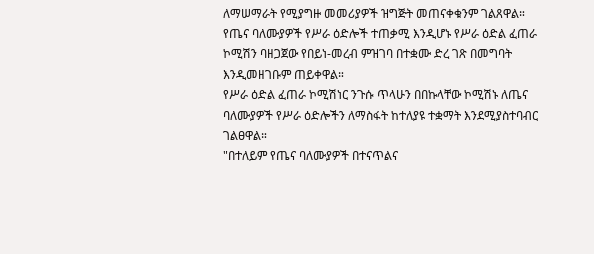ለማሠማራት የሚያግዙ መመሪያዎች ዝግጅት መጠናቀቁንም ገልጸዋል።
የጤና ባለሙያዎች የሥራ ዕድሎች ተጠቃሚ እንዲሆኑ የሥራ ዕድል ፈጠራ ኮሚሽን ባዘጋጀው የበይነ-መረብ ምዝገባ በተቋሙ ድረ ገጽ በመግባት እንዲመዘገቡም ጠይቀዋል።
የሥራ ዕድል ፈጠራ ኮሚሽነር ንጉሱ ጥላሁን በበኩላቸው ኮሚሽኑ ለጤና ባለሙያዎች የሥራ ዕድሎችን ለማስፋት ከተለያዩ ተቋማት እንደሚያስተባብር ገልፀዋል።
"በተለይም የጤና ባለሙያዎች በተናጥልና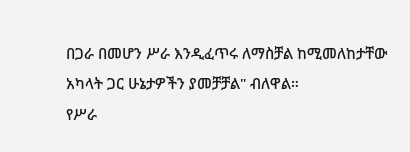በጋራ በመሆን ሥራ እንዲፈጥሩ ለማስቻል ከሚመለከታቸው አካላት ጋር ሁኔታዎችን ያመቻቻል" ብለዋል።
የሥራ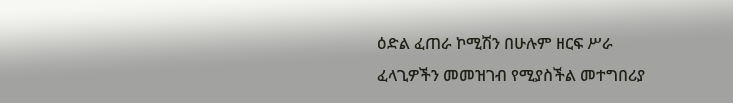ዕድል ፈጠራ ኮሚሽን በሁሉም ዘርፍ ሥራ ፈላጊዎችን መመዝገብ የሚያስችል መተግበሪያ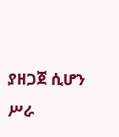ያዘጋጀ ሲሆን ሥራ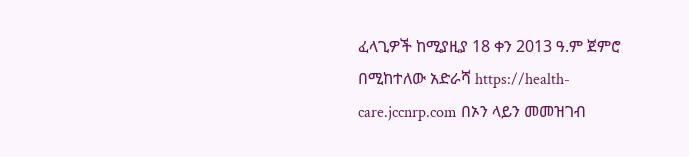ፈላጊዎች ከሚያዚያ 18 ቀን 2013 ዓ.ም ጀምሮ በሚከተለው አድራሻ https://health-care.jccnrp.com በኦን ላይን መመዝገብ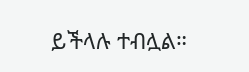ይችላሉ ተብሏል።